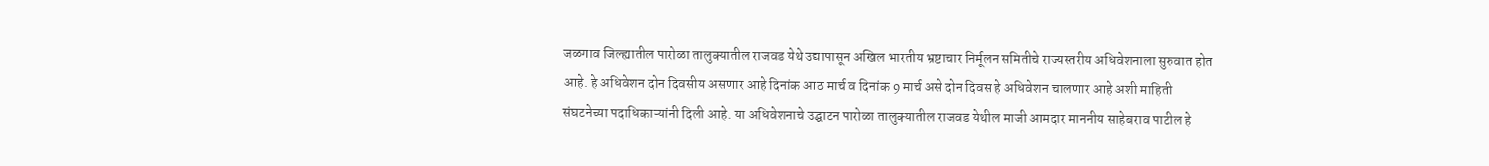जळगाव जिल्ह्यातील पारोळा तालुक्यातील राजवड येथे उद्यापासून अखिल भारतीय भ्रष्टाचार निर्मूलन समितीचे राज्यस्तरीय अधिवेशनाला सुरुवात होत आहे. हे अधिवेशन दोन दिवसीय असणार आहे दिनांक आठ मार्च व दिनांक 9 मार्च असे दोन दिवस हे अधिवेशन चालणार आहे अशी माहिती संघटनेच्या पदाधिकाऱ्यांनी दिली आहे. या अधिवेशनाचे उद्घाटन पारोळा तालुक्यातील राजवड येथील माजी आमदार माननीय साहेबराव पाटील हे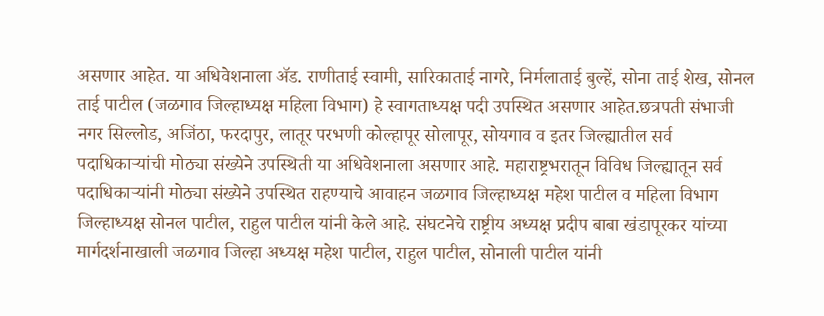असणार आहेत. या अधिवेशनाला ॲड. राणीताई स्वामी, सारिकाताई नागरे, निर्मलाताई बुल्हें, सोना ताई शेख, सोनल ताई पाटील (जळगाव जिल्हाध्यक्ष महिला विभाग) हे स्वागताध्यक्ष पदी उपस्थित असणार आहेत.छत्रपती संभाजी नगर सिल्लोड, अजिंठा, फरदापुर, लातूर परभणी कोल्हापूर सोलापूर, सोयगाव व इतर जिल्ह्यातील सर्व पदाधिकाऱ्यांची मोठ्या संख्येने उपस्थिती या अधिवेशनाला असणार आहे. महाराष्ट्रभरातून विविध जिल्ह्यातून सर्व पदाधिकाऱ्यांनी मोठ्या संख्येने उपस्थित राहण्याचे आवाहन जळगाव जिल्हाध्यक्ष महेश पाटील व महिला विभाग जिल्हाध्यक्ष सोनल पाटील, राहुल पाटील यांनी केले आहे. संघटनेचे राष्ट्रीय अध्यक्ष प्रदीप बाबा खंडापूरकर यांच्या मार्गदर्शनाखाली जळगाव जिल्हा अध्यक्ष महेश पाटील, राहुल पाटील, सोनाली पाटील यांनी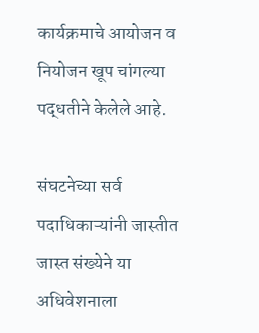कार्यक्रमाचे आयोजन व नियोजन खूप चांगल्या पद्धतीने केलेले आहे.

संघटनेच्या सर्व पदाधिकाऱ्यांनी जास्तीत जास्त संख्येने या अधिवेशनाला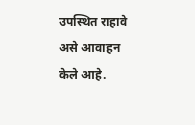उपस्थित राहावे असे आवाहन केले आहे.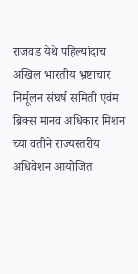राजवड येथे पहिल्यांदाच अखिल भारतीय भ्रष्टाचार निर्मूलन संघर्ष समिती एवंम ब्रिक्स मानव अधिकार मिशन च्या वतीने राज्यस्तरीय अधिवेशन आयोजित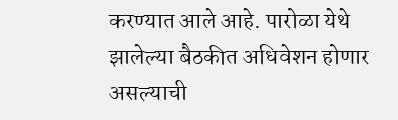करण्यात आले आहे. पारोळा येथे झालेल्या बैठकीत अधिवेशन होणार असल्याची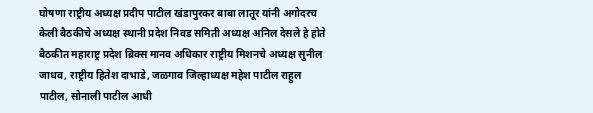घोषणा राष्ट्रीय अध्यक्ष प्रदीप पाटील खंडापुरकर बाबा लातूर यांनी अगोदरच केली बैठकीचे अध्यक्ष स्थानी प्रदेश निवड समिती अध्यक्ष अनिल देसले हे होते बैठकीत महाराष्ट्र प्रदेश ब्रिक्स मानव अधिकार राष्ट्रीय मिशनचे अध्यक्ष सुनील जाधव, राष्ट्रीय हितेश दाभाडे, जळगाव जिल्हाध्यक्ष महेश पाटील राहुल पाटील, सोनाली पाटील आधी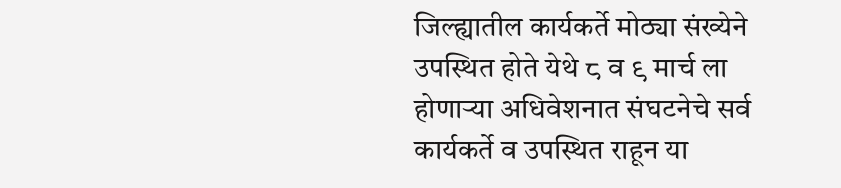जिल्ह्यातील कार्यकर्ते मोठ्या संख्येने उपस्थित होते येथे ८ व ९ मार्च ला होणाऱ्या अधिवेशनात संघटनेचे सर्व कार्यकर्ते व उपस्थित राहून या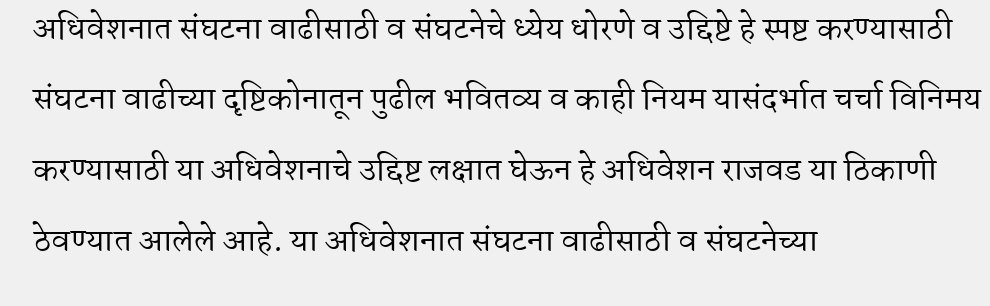अधिवेशनात संघटना वाढीसाठी व संघटनेचे ध्येय धोरणे व उद्दिष्टे हे स्पष्ट करण्यासाठी संघटना वाढीच्या दृष्टिकोनातून पुढील भवितव्य व काही नियम यासंदर्भात चर्चा विनिमय करण्यासाठी या अधिवेशनाचे उद्दिष्ट लक्षात घेऊन हे अधिवेशन राजवड या ठिकाणी ठेवण्यात आलेले आहे. या अधिवेशनात संघटना वाढीसाठी व संघटनेच्या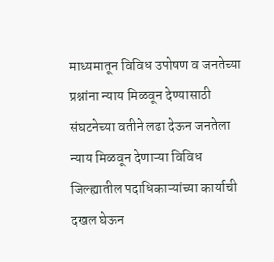माध्यमातून विविध उपोषण व जनतेच्या प्रश्नांना न्याय मिळवून देण्यासाठी संघटनेच्या वतीने लढा देऊन जनतेला न्याय मिळवून देणाऱ्या विविध जिल्ह्यातील पदाधिकाऱ्यांच्या कार्याची दखल घेऊन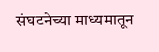संघटनेच्या माध्यमातून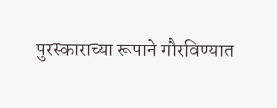पुरस्काराच्या रूपाने गौरविण्यात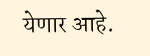येणार आहे.